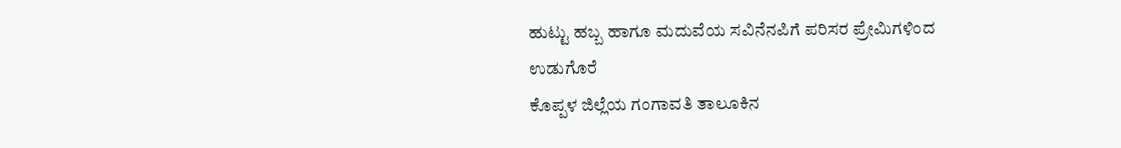ಹುಟ್ಟು ಹಬ್ಬ ಹಾಗೂ ಮದುವೆಯ ಸವಿನೆನಪಿಗೆ ಪರಿಸರ ಪ್ರೇಮಿಗಳಿಂದ ಉಡುಗೊರೆ
ಕೊಪ್ಪಳ ಜಿಲ್ಲೆಯ ಗಂಗಾವತಿ ತಾಲೂಕಿನ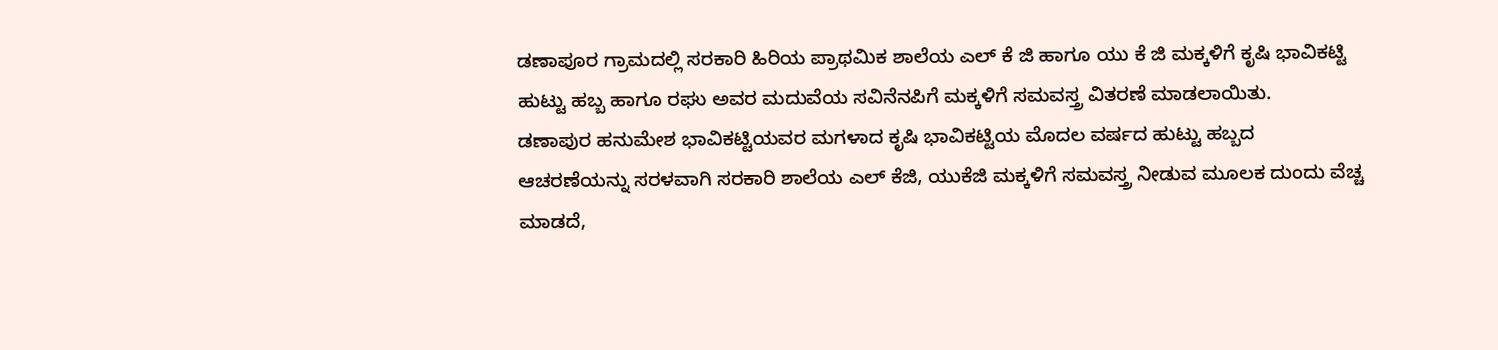ಡಣಾಪೂರ ಗ್ರಾಮದಲ್ಲಿ ಸರಕಾರಿ ಹಿರಿಯ ಪ್ರಾಥಮಿಕ ಶಾಲೆಯ ಎಲ್ ಕೆ ಜಿ ಹಾಗೂ ಯು ಕೆ ಜಿ ಮಕ್ಕಳಿಗೆ ಕೃಷಿ ಭಾವಿಕಟ್ಟಿ ಹುಟ್ಟು ಹಬ್ಬ ಹಾಗೂ ರಘು ಅವರ ಮದುವೆಯ ಸವಿನೆನಪಿಗೆ ಮಕ್ಕಳಿಗೆ ಸಮವಸ್ತ್ರ ವಿತರಣೆ ಮಾಡಲಾಯಿತು.
ಡಣಾಪುರ ಹನುಮೇಶ ಭಾವಿಕಟ್ಟಿಯವರ ಮಗಳಾದ ಕೃಷಿ ಭಾವಿಕಟ್ಟಿಯ ಮೊದಲ ವರ್ಷದ ಹುಟ್ಟು ಹಬ್ಬದ ಆಚರಣೆಯನ್ನು ಸರಳವಾಗಿ ಸರಕಾರಿ ಶಾಲೆಯ ಎಲ್ ಕೆಜಿ, ಯುಕೆಜಿ ಮಕ್ಕಳಿಗೆ ಸಮವಸ್ತ್ರ ನೀಡುವ ಮೂಲಕ ದುಂದು ವೆಚ್ಚ ಮಾಡದೆ,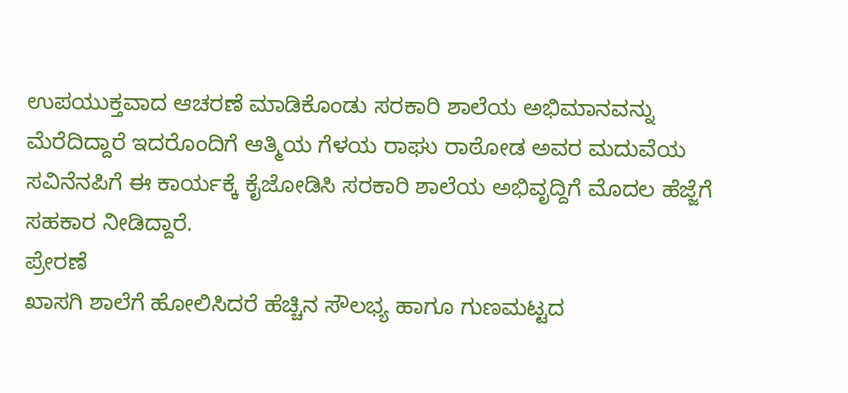ಉಪಯುಕ್ತವಾದ ಆಚರಣೆ ಮಾಡಿಕೊಂಡು ಸರಕಾರಿ ಶಾಲೆಯ ಅಭಿಮಾನವನ್ನು ಮೆರೆದಿದ್ದಾರೆ ಇದರೊಂದಿಗೆ ಆತ್ಮಿಯ ಗೆಳಯ ರಾಘು ರಾಠೋಡ ಅವರ ಮದುವೆಯ ಸವಿನೆನಪಿಗೆ ಈ ಕಾರ್ಯಕ್ಕೆ ಕೈಜೋಡಿಸಿ ಸರಕಾರಿ ಶಾಲೆಯ ಅಭಿವೃದ್ದಿಗೆ ಮೊದಲ ಹೆಜ್ಜೆಗೆ ಸಹಕಾರ ನೀಡಿದ್ದಾರೆ.
ಪ್ರೇರಣೆ
ಖಾಸಗಿ ಶಾಲೆಗೆ ಹೋಲಿಸಿದರೆ ಹೆಚ್ಚಿನ ಸೌಲಭ್ಯ ಹಾಗೂ ಗುಣಮಟ್ಟದ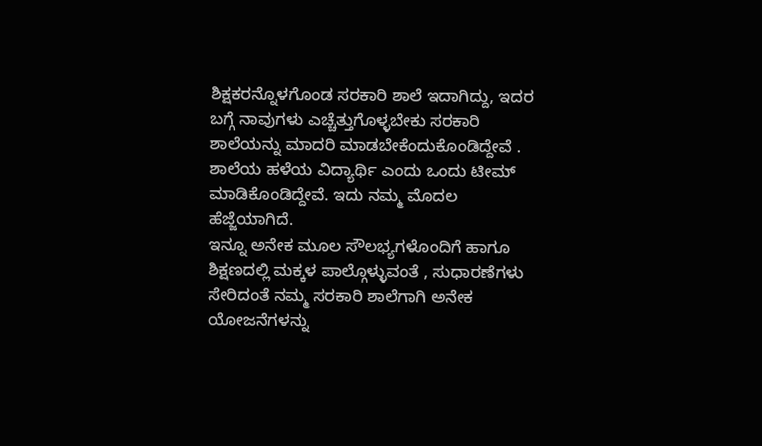ಶಿಕ್ಷಕರನ್ನೊಳಗೊಂಡ ಸರಕಾರಿ ಶಾಲೆ ಇದಾಗಿದ್ದು, ಇದರ ಬಗ್ಗೆ ನಾವುಗಳು ಎಚ್ಚೆತ್ತುಗೊಳ್ಳಬೇಕು ಸರಕಾರಿ ಶಾಲೆಯನ್ನು ಮಾದರಿ ಮಾಡಬೇಕೆಂದುಕೊಂಡಿದ್ದೇವೆ .
ಶಾಲೆಯ ಹಳೆಯ ವಿದ್ಯಾರ್ಥಿ ಎಂದು ಒಂದು ಟೀಮ್ ಮಾಡಿಕೊಂಡಿದ್ದೇವೆ. ಇದು ನಮ್ಮ ಮೊದಲ ಹೆಜ್ಜೆಯಾಗಿದೆ.
ಇನ್ನೂ ಅನೇಕ ಮೂಲ ಸೌಲಭ್ಯಗಳೊಂದಿಗೆ ಹಾಗೂ ಶಿಕ್ಷಣದಲ್ಲಿ ಮಕ್ಕಳ ಪಾಲ್ಗೊಳ್ಳುವಂತೆ , ಸುಧಾರಣೆಗಳು ಸೇರಿದಂತೆ ನಮ್ಮ ಸರಕಾರಿ ಶಾಲೆಗಾಗಿ ಅನೇಕ ಯೋಜನೆಗಳನ್ನು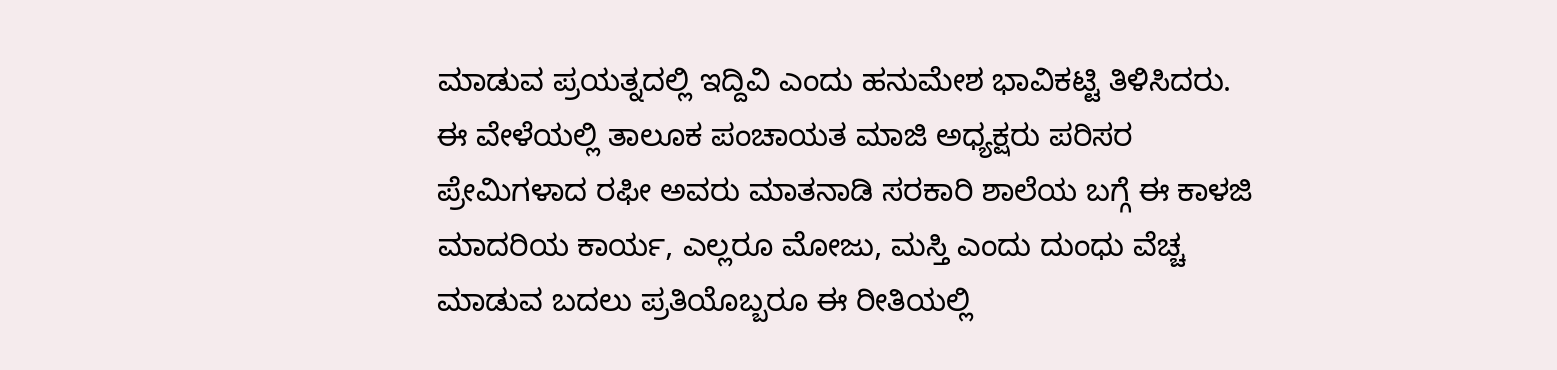ಮಾಡುವ ಪ್ರಯತ್ನದಲ್ಲಿ ಇದ್ದಿವಿ ಎಂದು ಹನುಮೇಶ ಭಾವಿಕಟ್ಟಿ ತಿಳಿಸಿದರು.
ಈ ವೇಳೆಯಲ್ಲಿ ತಾಲೂಕ ಪಂಚಾಯತ ಮಾಜಿ ಅಧ್ಯಕ್ಷರು ಪರಿಸರ ಪ್ರೇಮಿಗಳಾದ ರಫೀ ಅವರು ಮಾತನಾಡಿ ಸರಕಾರಿ ಶಾಲೆಯ ಬಗ್ಗೆ ಈ ಕಾಳಜಿ ಮಾದರಿಯ ಕಾರ್ಯ, ಎಲ್ಲರೂ ಮೋಜು, ಮಸ್ತಿ ಎಂದು ದುಂಧು ವೆಚ್ಚ ಮಾಡುವ ಬದಲು ಪ್ರತಿಯೊಬ್ಬರೂ ಈ ರೀತಿಯಲ್ಲಿ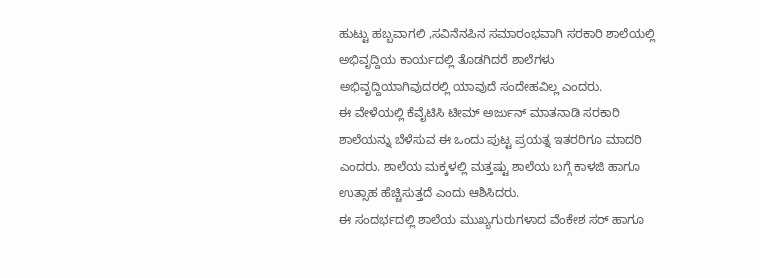ಹುಟ್ಟು ಹಬ್ಬವಾಗಲಿ ,ಸವಿನೆನಪಿನ ಸಮಾರಂಭವಾಗಿ ಸರಕಾರಿ ಶಾಲೆಯಲ್ಲಿ ಅಭಿವೃದ್ದಿಯ ಕಾರ್ಯದಲ್ಲಿ ತೊಡಗಿದರೆ ಶಾಲೆಗಳು ಅಭಿವೃದ್ದಿಯಾಗಿವುದರಲ್ಲಿ ಯಾವುದೆ ಸಂದೇಹವಿಲ್ಲ ಎಂದರು.
ಈ ವೇಳೆಯಲ್ಲಿ ಕೆವೈಟಿಸಿ ಟೀಮ್ ಅರ್ಜುನ್ ಮಾತನಾಡಿ ಸರಕಾರಿ ಶಾಲೆಯನ್ನು ಬೆಳೆಸುವ ಈ ಒಂದು ಪುಟ್ಟ ಪ್ರಯತ್ನ ಇತರರಿಗೂ ಮಾದರಿ ಎಂದರು. ಶಾಲೆಯ ಮಕ್ಕಳಲ್ಲಿ ಮತ್ತಷ್ಟು ಶಾಲೆಯ ಬಗ್ಗೆ ಕಾಳಜಿ ಹಾಗೂ ಉತ್ಸಾಹ ಹೆಚ್ಚಿಸುತ್ತದೆ ಎಂದು ಆಶಿಸಿದರು.
ಈ ಸಂದರ್ಭದಲ್ಲಿ ಶಾಲೆಯ ಮುಖ್ಯಗುರುಗಳಾದ ವೆಂಕೇಶ ಸರ್ ಹಾಗೂ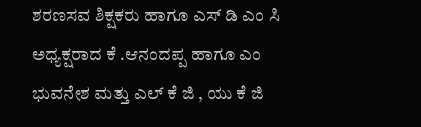ಶರಣಸವ ಶಿಕ್ಷಕರು ಹಾಗೂ ಎಸ್ ಡಿ ಎಂ ಸಿ ಅಧ್ಯಕ್ಷರಾದ ಕೆ .ಆನಂದಪ್ಪ ಹಾಗೂ ಎಂ ಭುವನೇಶ ಮತ್ತು ಎಲ್ ಕೆ ಜಿ , ಯು ಕೆ ಜಿ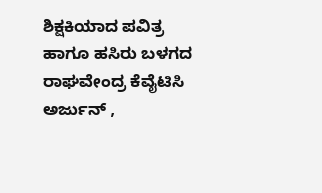ಶಿಕ್ಷಕಿಯಾದ ಪವಿತ್ರ ಹಾಗೂ ಹಸಿರು ಬಳಗದ ರಾಘವೇಂದ್ರ ಕೆವೈಟಿಸಿ ಅರ್ಜುನ್ ,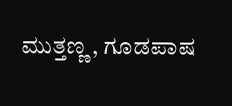ಮುತ್ತಣ್ಣ , ಗೂಡಪಾಷ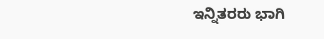ಇನ್ನಿತರರು ಭಾಗಿ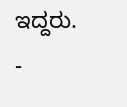ಇದ್ದರು.
-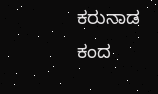ಕರುನಾಡ ಕಂದ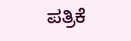ಪತ್ರಿಕೆ